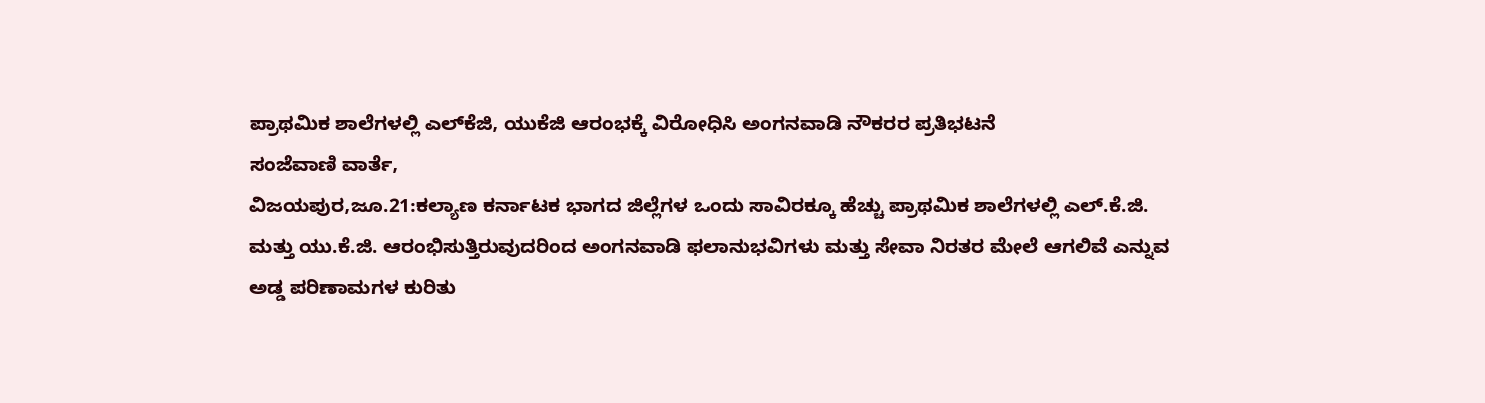ಪ್ರಾಥಮಿಕ ಶಾಲೆಗಳಲ್ಲಿ ಎಲ್‍ಕೆಜಿ, ಯುಕೆಜಿ ಆರಂಭಕ್ಕೆ ವಿರೋಧಿಸಿ ಅಂಗನವಾಡಿ ನೌಕರರ ಪ್ರತಿಭಟನೆ
ಸಂಜೆವಾಣಿ ವಾರ್ತೆ,
ವಿಜಯಪುರ,ಜೂ.21:ಕಲ್ಯಾಣ ಕರ್ನಾಟಕ ಭಾಗದ ಜಿಲ್ಲೆಗಳ ಒಂದು ಸಾವಿರಕ್ಕೂ ಹೆಚ್ಚು ಪ್ರಾಥಮಿಕ ಶಾಲೆಗಳಲ್ಲಿ ಎಲ್.ಕೆ.ಜಿ. ಮತ್ತು ಯು.ಕೆ.ಜಿ. ಆರಂಭಿಸುತ್ತಿರುವುದರಿಂದ ಅಂಗನವಾಡಿ ಫಲಾನುಭವಿಗಳು ಮತ್ತು ಸೇವಾ ನಿರತರ ಮೇಲೆ ಆಗಲಿವೆ ಎನ್ನುವ ಅಡ್ಡ ಪರಿಣಾಮಗಳ ಕುರಿತು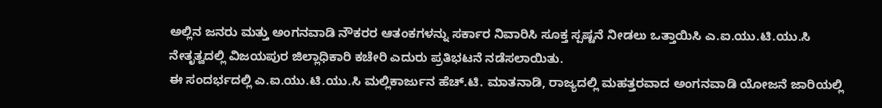ಅಲ್ಲಿನ ಜನರು ಮತ್ತು ಅಂಗನವಾಡಿ ನೌಕರರ ಆತಂಕಗಳನ್ನು ಸರ್ಕಾರ ನಿವಾರಿಸಿ ಸೂಕ್ತ ಸ್ಪಷ್ಟನೆ ನೀಡಲು ಒತ್ತಾಯಿಸಿ ಎ.ಐ.ಯು.ಟಿ.ಯು.ಸಿ ನೇತೃತ್ವದಲ್ಲಿ ವಿಜಯಪುರ ಜಿಲ್ಲಾಧಿಕಾರಿ ಕಚೇರಿ ಎದುರು ಪ್ರತಿಭಟನೆ ನಡೆಸಲಾಯಿತು.
ಈ ಸಂದರ್ಭದಲ್ಲಿ ಎ.ಐ.ಯು.ಟಿ.ಯು.ಸಿ ಮಲ್ಲಿಕಾರ್ಜುನ ಹೆಚ್.ಟಿ. ಮಾತನಾಡಿ, ರಾಜ್ಯದಲ್ಲಿ ಮಹತ್ತರವಾದ ಅಂಗನವಾಡಿ ಯೋಜನೆ ಜಾರಿಯಲ್ಲಿ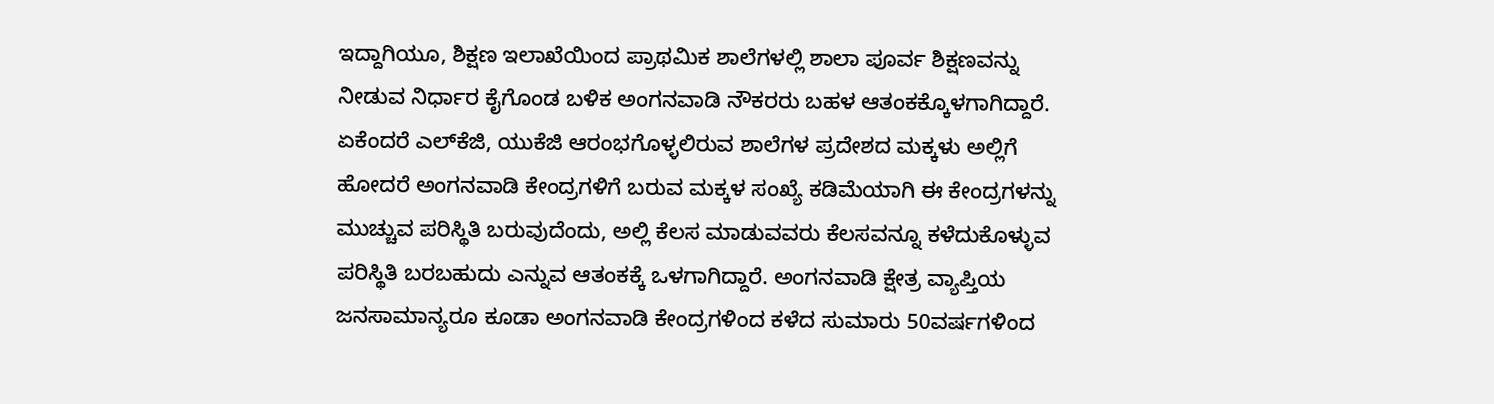ಇದ್ದಾಗಿಯೂ, ಶಿಕ್ಷಣ ಇಲಾಖೆಯಿಂದ ಪ್ರಾಥಮಿಕ ಶಾಲೆಗಳಲ್ಲಿ ಶಾಲಾ ಪೂರ್ವ ಶಿಕ್ಷಣವನ್ನು ನೀಡುವ ನಿರ್ಧಾರ ಕೈಗೊಂಡ ಬಳಿಕ ಅಂಗನವಾಡಿ ನೌಕರರು ಬಹಳ ಆತಂಕಕ್ಕೊಳಗಾಗಿದ್ದಾರೆ. ಏಕೆಂದರೆ ಎಲ್‍ಕೆಜಿ, ಯುಕೆಜಿ ಆರಂಭಗೊಳ್ಳಲಿರುವ ಶಾಲೆಗಳ ಪ್ರದೇಶದ ಮಕ್ಕಳು ಅಲ್ಲಿಗೆ ಹೋದರೆ ಅಂಗನವಾಡಿ ಕೇಂದ್ರಗಳಿಗೆ ಬರುವ ಮಕ್ಕಳ ಸಂಖ್ಯೆ ಕಡಿಮೆಯಾಗಿ ಈ ಕೇಂದ್ರಗಳನ್ನು ಮುಚ್ಚುವ ಪರಿಸ್ಥಿತಿ ಬರುವುದೆಂದು, ಅಲ್ಲಿ ಕೆಲಸ ಮಾಡುವವರು ಕೆಲಸವನ್ನೂ ಕಳೆದುಕೊಳ್ಳುವ ಪರಿಸ್ಥಿತಿ ಬರಬಹುದು ಎನ್ನುವ ಆತಂಕಕ್ಕೆ ಒಳಗಾಗಿದ್ದಾರೆ. ಅಂಗನವಾಡಿ ಕ್ಷೇತ್ರ ವ್ಯಾಪ್ತಿಯ ಜನಸಾಮಾನ್ಯರೂ ಕೂಡಾ ಅಂಗನವಾಡಿ ಕೇಂದ್ರಗಳಿಂದ ಕಳೆದ ಸುಮಾರು 50ವರ್ಷಗಳಿಂದ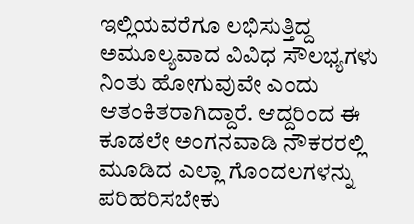ಇಲ್ಲಿಯವರೆಗೂ ಲಭಿಸುತ್ತಿದ್ದ ಅಮೂಲ್ಯವಾದ ವಿವಿಧ ಸೌಲಭ್ಯಗಳು ನಿಂತು ಹೋಗುವುವೇ ಎಂದು ಆತಂಕಿತರಾಗಿದ್ದಾರೆ. ಆದ್ದರಿಂದ ಈ ಕೂಡಲೇ ಅಂಗನವಾಡಿ ನೌಕರರಲ್ಲಿ ಮೂಡಿದ ಎಲ್ಲಾ ಗೊಂದಲಗಳನ್ನು ಪರಿಹರಿಸಬೇಕು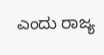ಎಂದು ರಾಜ್ಯ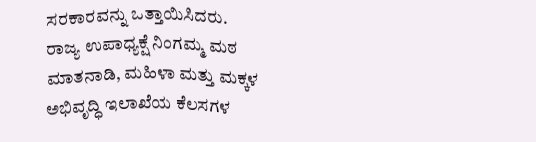ಸರಕಾರವನ್ನು ಒತ್ತಾಯಿಸಿದರು.
ರಾಜ್ಯ ಉಪಾಧ್ಯಕ್ಷೆ ನಿಂಗಮ್ಮ ಮಠ ಮಾತನಾಡಿ, ಮಹಿಳಾ ಮತ್ತು ಮಕ್ಕಳ ಅಭಿವೃದ್ಧಿ ಇಲಾಖೆಯ ಕೆಲಸಗಳ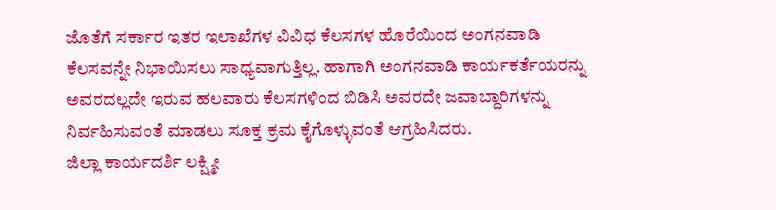ಜೊತೆಗೆ ಸರ್ಕಾರ ಇತರ ಇಲಾಖೆಗಳ ವಿವಿಧ ಕೆಲಸಗಳ ಹೊರೆಯಿಂದ ಅಂಗನವಾಡಿ ಕೆಲಸವನ್ನೇ ನಿಭಾಯಿಸಲು ಸಾಧ್ಯವಾಗುತ್ತಿಲ್ಲ. ಹಾಗಾಗಿ ಅಂಗನವಾಡಿ ಕಾರ್ಯಕರ್ತೆಯರನ್ನು ಅವರದಲ್ಲದೇ ಇರುವ ಹಲವಾರು ಕೆಲಸಗಳಿಂದ ಬಿಡಿಸಿ ಅವರದೇ ಜವಾಬ್ದಾರಿಗಳನ್ನು ನಿರ್ವಹಿಸುವಂತೆ ಮಾಡಲು ಸೂಕ್ತ ಕ್ರಮ ಕೈಗೊಳ್ಳುವಂತೆ ಆಗ್ರಹಿಸಿದರು.
ಜಿಲ್ಲಾ ಕಾರ್ಯದರ್ಶಿ ಲಕ್ಷ್ಮೀ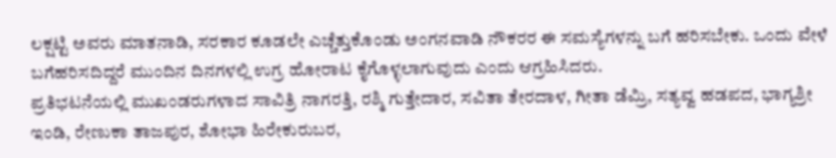ಲಕ್ಷಟ್ಟಿ ಅವರು ಮಾತನಾಡಿ, ಸರಕಾರ ಕೂಡಲೇ ಎಚ್ಚೆತ್ತುಕೊಂಡು ಅಂಗನವಾಡಿ ನೌಕರರ ಈ ಸಮಸ್ಯೆಗಳನ್ನು ಬಗೆ ಹರಿಸಬೇಕು. ಒಂದು ವೇಳೆ ಬಗೆಹರಿಸದಿದ್ದರೆ ಮುಂದಿನ ದಿನಗಳಲ್ಲಿ ಉಗ್ರ ಹೋರಾಟ ಕೈಗೊಳ್ಳಲಾಗುವುದು ಎಂದು ಆಗ್ರಹಿಸಿದರು.
ಪ್ರತಿಭಟನೆಯಲ್ಲಿ ಮುಖಂಡರುಗಳಾದ ಸಾವಿತ್ರಿ ನಾಗರತ್ತಿ, ರಶ್ಮಿ ಗುತ್ತೇದಾರ, ಸವಿತಾ ತೇರದಾಳ, ಗೀತಾ ಡೆಮ್ರಿ, ಸತ್ಯವ್ವ ಹಡಪದ, ಭಾಗ್ಯಶ್ರೀ ಇಂಡಿ, ರೇಣುಕಾ ತಾಜಪುರ, ಶೋಭಾ ಹಿರೇಕುರುಬರ,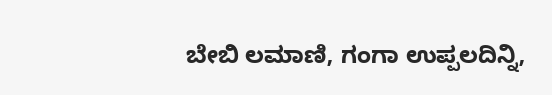ಬೇಬಿ ಲಮಾಣಿ, ಗಂಗಾ ಉಪ್ಪಲದಿನ್ನಿ,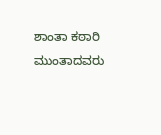ಶಾಂತಾ ಕಠಾರಿ ಮುಂತಾದವರು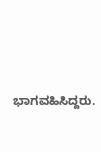ಭಾಗವಹಿಸಿದ್ದರು.